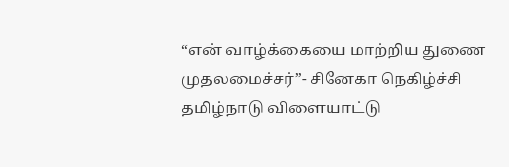“என் வாழ்க்கையை மாற்றிய துணை முதலமைச்சர்”- சினேகா நெகிழ்ச்சி
தமிழ்நாடு விளையாட்டு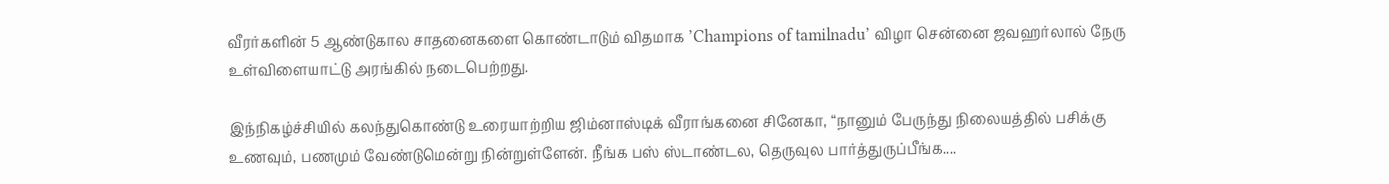வீரர்களின் 5 ஆண்டுகால சாதனைகளை கொண்டாடும் விதமாக ’Champions of tamilnadu’ விழா சென்னை ஜவஹர்லால் நேரு உள்விளையாட்டு அரங்கில் நடைபெற்றது.

இந்நிகழ்ச்சியில் கலந்துகொண்டு உரையாற்றிய ஜிம்னாஸ்டிக் வீராங்கனை சினேகா, “நானும் பேருந்து நிலையத்தில் பசிக்கு உணவும், பணமும் வேண்டுமென்று நின்றுள்ளேன். நீங்க பஸ் ஸ்டாண்டல, தெருவுல பார்த்துருப்பீங்க....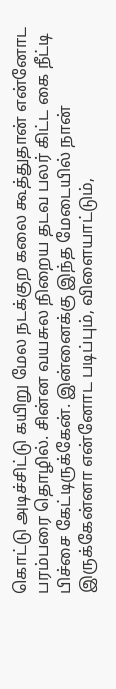கொட்டு அடிச்சிட்டு கயிறு மேல நடக்குற கலை கூத்துதான் என்னோட பரம்பரை தொழில். சின்ன வயசுல நிறைய தடவ பலர் கிட்ட கை நீட்டி பிச்சை கேட்டிருக்கேன். இன்னைக்கு இந்த மேடையில் நான் இருக்கேன்னா என்னோட படிப்பும், விளையாட்டும்,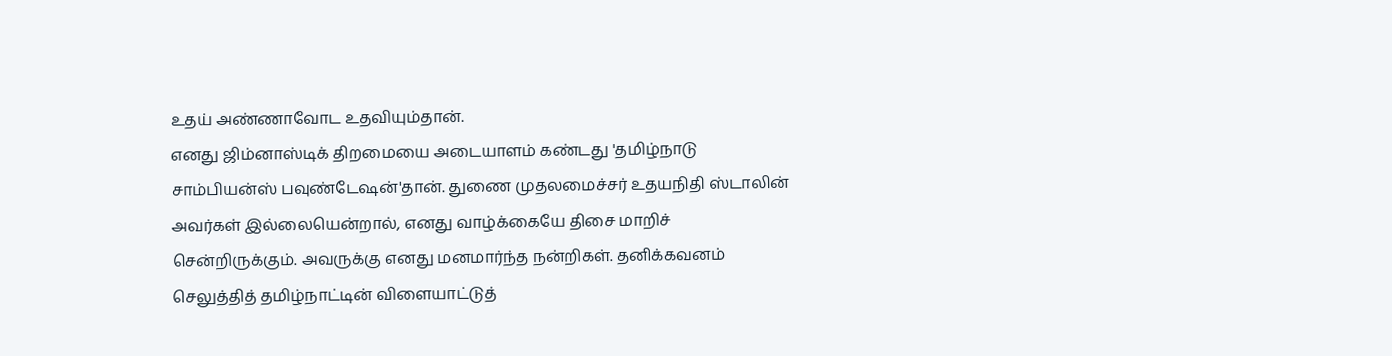உதய் அண்ணாவோட உதவியும்தான்.
எனது ஜிம்னாஸ்டிக் திறமையை அடையாளம் கண்டது 'தமிழ்நாடு சாம்பியன்ஸ் பவுண்டேஷன்'தான். துணை முதலமைச்சர் உதயநிதி ஸ்டாலின் அவர்கள் இல்லையென்றால், எனது வாழ்க்கையே திசை மாறிச் சென்றிருக்கும். அவருக்கு எனது மனமார்ந்த நன்றிகள். தனிக்கவனம் செலுத்தித் தமிழ்நாட்டின் விளையாட்டுத்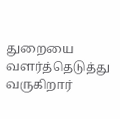துறையை வளர்த்தெடுத்து வருகிறார்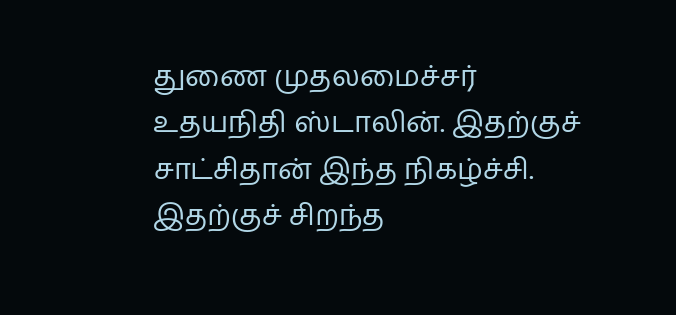துணை முதலமைச்சர் உதயநிதி ஸ்டாலின். இதற்குச் சாட்சிதான் இந்த நிகழ்ச்சி. இதற்குச் சிறந்த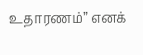உதாரணம்” எனக்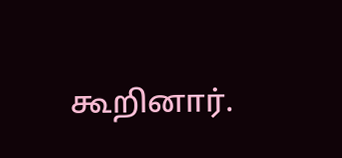கூறினார்.